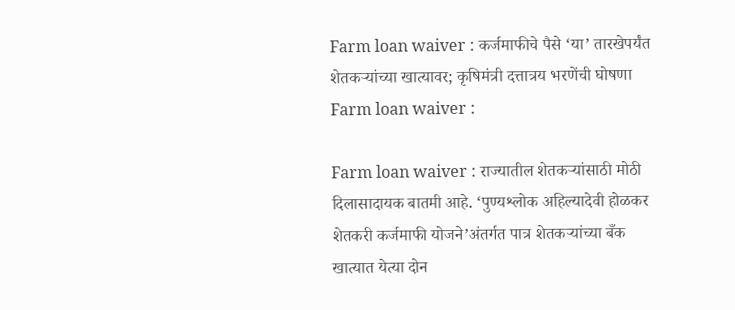Farm loan waiver : कर्जमाफीचे पैसे ‘या’ तारखेपर्यंत शेतकऱ्यांच्या खात्यावर; कृषिमंत्री दत्तात्रय भरणेंची घोषणा
Farm loan waiver :

Farm loan waiver : राज्यातील शेतकऱ्यांसाठी मोठी दिलासादायक बातमी आहे. ‘पुण्यश्लोक अहिल्यादेवी होळकर शेतकरी कर्जमाफी योजने’अंतर्गत पात्र शेतकऱ्यांच्या बँक खात्यात येत्या दोन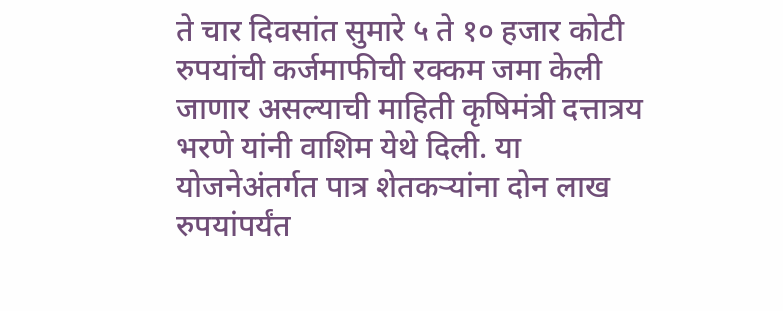ते चार दिवसांत सुमारे ५ ते १० हजार कोटी रुपयांची कर्जमाफीची रक्कम जमा केली जाणार असल्याची माहिती कृषिमंत्री दत्तात्रय भरणे यांनी वाशिम येथे दिली. या योजनेअंतर्गत पात्र शेतकऱ्यांना दोन लाख रुपयांपर्यंत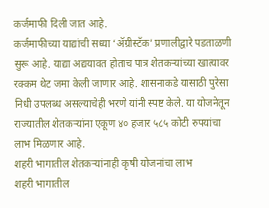कर्जमाफी दिली जात आहे.
कर्जमाफीच्या याद्यांची सध्या ‘ॲग्रीस्टॅक’ प्रणालीद्वारे पडताळणी सुरू आहे. याद्या अद्ययावत होताच पात्र शेतकऱ्यांच्या खात्यावर रक्कम थेट जमा केली जाणार आहे. शासनाकडे यासाठी पुरेसा निधी उपलब्ध असल्याचेही भरणे यांनी स्पष्ट केले. या योजनेतून राज्यातील शेतकऱ्यांना एकूण ४० हजार ५८५ कोटी रुपयांचा लाभ मिळणार आहे.
शहरी भागातील शेतकऱ्यांनाही कृषी योजनांचा लाभ
शहरी भागातील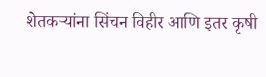शेतकऱ्यांना सिंचन विहीर आणि इतर कृषी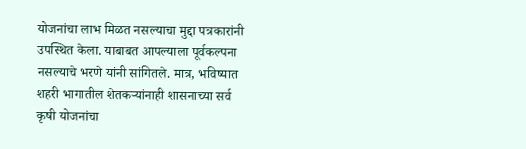योजनांचा लाभ मिळत नसल्याचा मुद्दा पत्रकारांनी उपस्थित केला. याबाबत आपल्याला पूर्वकल्पना नसल्याचे भरणे यांनी सांगितले. मात्र, भविष्यात शहरी भागातील शेतकऱ्यांनाही शासनाच्या सर्व कृषी योजनांचा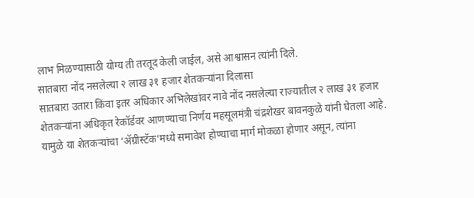लाभ मिळण्यासाठी योग्य ती तरतूद केली जाईल, असे आश्वासन त्यांनी दिले.
सातबारा नोंद नसलेल्या २ लाख ३१ हजार शेतकऱ्यांना दिलासा
सातबारा उतारा किंवा इतर अधिकार अभिलेखांवर नावे नोंद नसलेल्या राज्यातील २ लाख ३१ हजार शेतकऱ्यांना अधिकृत रेकॉर्डवर आणण्याचा निर्णय महसूलमंत्री चंद्रशेखर बावनकुळे यांनी घेतला आहे. यामुळे या शेतकऱ्यांचा ‘ॲग्रीस्टॅक’मध्ये समावेश होण्याचा मार्ग मोकळा होणार असून, त्यांना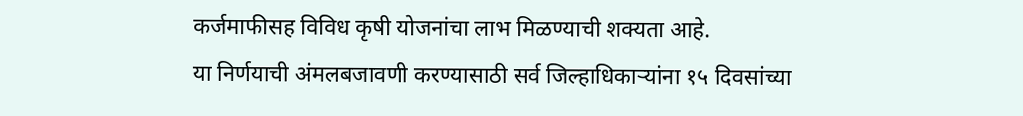कर्जमाफीसह विविध कृषी योजनांचा लाभ मिळण्याची शक्यता आहे.
या निर्णयाची अंमलबजावणी करण्यासाठी सर्व जिल्हाधिकाऱ्यांना १५ दिवसांच्या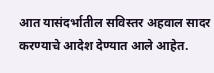आत यासंदर्भातील सविस्तर अहवाल सादर करण्याचे आदेश देण्यात आले आहेत.